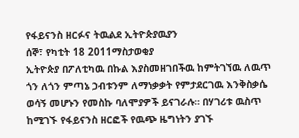የፋይናንስ ዘርፉና ትዉልደ ኢትዮጵያዉያን
ሰኞ፣ የካቲት 18 2011ማስታወቂያ
ኢትዮጵያ በፖለቲካዉ በኩል እያስመዘገበችዉ ከምትገኘዉ ለዉጥ ጎን ለጎን ምጣኔ ኃብቱንም ለማነቃቃት የምታደርገዉ እንቅስቃሴ ወሳኝ መሆኑን የመስኩ ባለሞያዎች ይናገራሉ። በሃገሪቱ ዉስጥ ከሚገኙ የፋይናንስ ዘርፎች የዉጭ ዜግነትን ያገኙ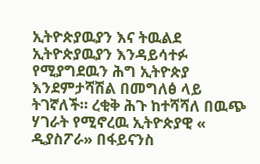ኢትዮጵያዉያን እና ትዉልደ ኢትዮጵያዉያን እንዳይሳተፉ የሚያግደዉን ሕግ ኢትዮጵያ እንደምታሻሽል በመግለፅ ላይ ትገኛለች። ረቂቅ ሕጉ ከተሻሻለ በዉጭ ሃገራት የሚኖረዉ ኢትዮጵያዊ « ዲያስፖራ» በፋይናንስ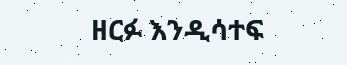ዘርፉ እንዲሳተፍ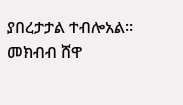ያበረታታል ተብሎአል።
መክብብ ሸዋ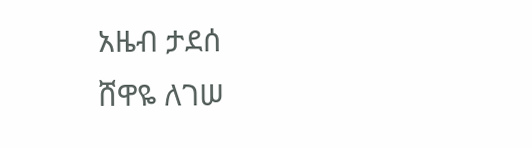አዜብ ታደሰ
ሸዋዬ ለገሠ